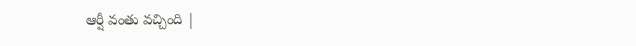ఆర్షీ వంతు వచ్చింది |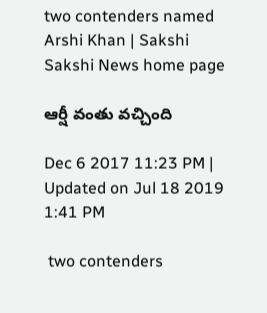two contenders named Arshi Khan | Sakshi
Sakshi News home page

ఆర్షీ వంతు వచ్చింది

Dec 6 2017 11:23 PM | Updated on Jul 18 2019 1:41 PM

 two contenders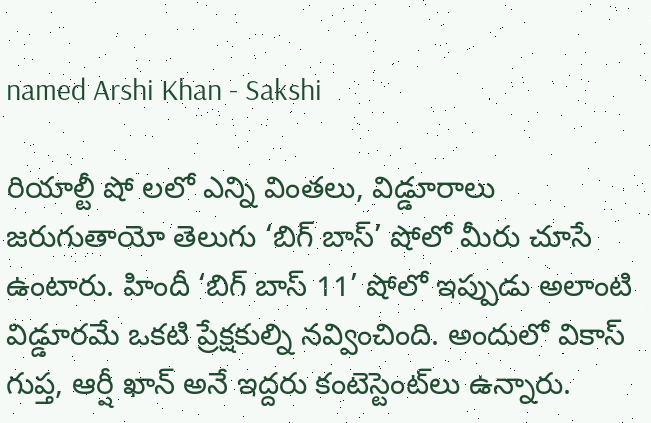named Arshi Khan - Sakshi

రియాల్టీ షో లలో ఎన్ని వింతలు, విడ్డూరాలు జరుగుతాయో తెలుగు ‘బిగ్‌ బాస్‌’ షోలో మీరు చూసే ఉంటారు. హిందీ ‘బిగ్‌ బాస్‌ 11’ షోలో ఇప్పుడు అలాంటి విడ్డూరమే ఒకటి ప్రేక్షకుల్ని నవ్వించింది. అందులో వికాస్‌ గుప్త, ఆర్షీ ఖాన్‌ అనే ఇద్దరు కంటెస్టెంట్‌లు ఉన్నారు.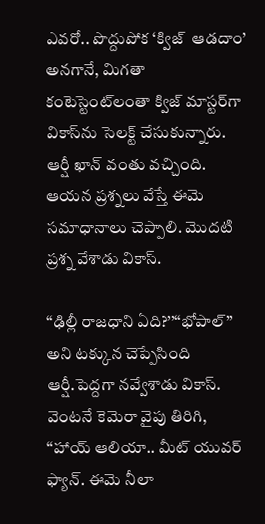ఎవరో.. పొద్దుపోక ‘క్విజ్‌  ఆడదాం’ అనగానే, మిగతా కంటెస్టెంట్‌లంతా క్విజ్‌ మాస్టర్‌గా వికాస్‌ను సెలక్ట్‌ చేసుకున్నారు. ఆర్షీ ఖాన్‌ వంతు వచ్చింది. ఆయన ప్రశ్నలు వేస్తే ఈమె సమాధానాలు చెప్పాలి. మొదటి ప్రశ్న వేశాడు వికాస్‌.

‘‘ఢిల్లీ రాజధాని ఏది?’’‘‘భోపాల్‌’’ అని టక్కున చెప్పేసింది ఆర్షీ.పెద్దగా నవ్వేశాడు వికాస్‌. వెంటనే కెమెరా వైపు తిరిగి, ‘‘హాయ్‌ ఆలియా.. మీట్‌ యువర్‌ ఫ్యాన్‌. ఈమె నీలా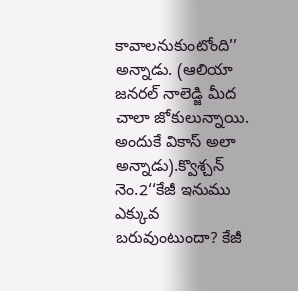కావాలనుకుంటోంది’’ అన్నాడు. (ఆలియా జనరల్‌ నాలెడ్జి మీద చాలా జోకులున్నాయి. అందుకే వికాస్‌ అలా అన్నాడు).క్వొశ్చన్‌ నెం.2‘‘కేజీ ఇనుము ఎక్కువ బరువుంటుందా? కేజీ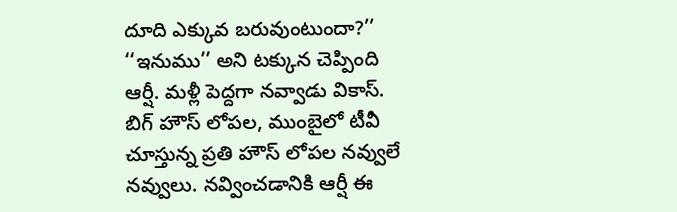దూది ఎక్కువ బరువుంటుందా?’’ ‘‘ఇనుము’’ అని టక్కున చెప్పింది ఆర్షీ. మళ్లీ పెద్దగా నవ్వాడు వికాస్‌. బిగ్‌ హౌస్‌ లోపల, ముంబైలో టీవీ చూస్తున్న ప్రతి హౌస్‌ లోపల నవ్వులే నవ్వులు. నవ్వించడానికి ఆర్షీ ఈ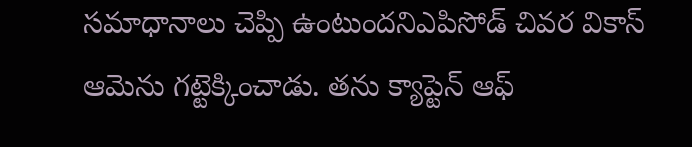సమాధానాలు చెప్పి ఉంటుందనిఎపిసోడ్‌ చివర వికాస్‌ ఆమెను గట్టెక్కించాడు. తను క్యాప్టెన్‌ ఆఫ్‌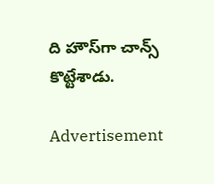ది హౌస్‌గా చాన్స్‌ కొట్టేశాడు.

Advertisement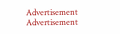Advertisement
Advertisement